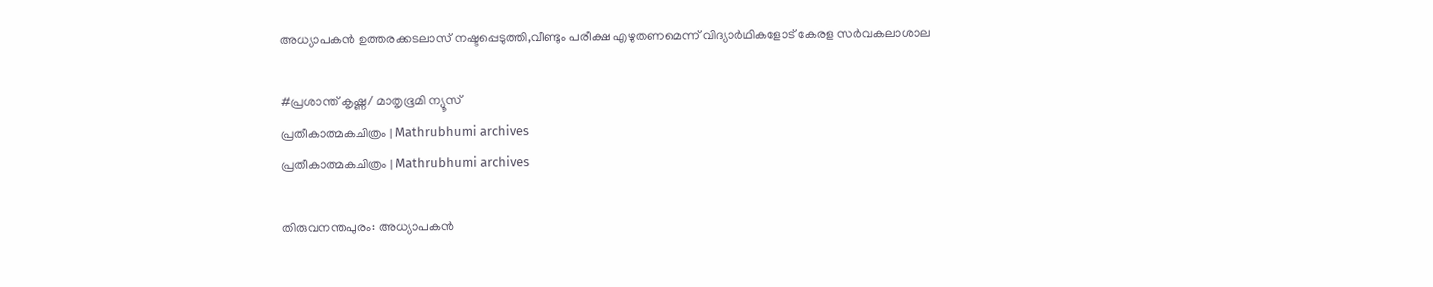അധ്യാപകന്‍ ഉത്തരക്കടലാസ് നഷ്ടപ്പെടുത്തി,വീണ്ടും പരീക്ഷ എഴുതണമെന്ന് വിദ്യാര്‍ഥികളോട് കേരള സര്‍വകലാശാല

#പ്രശാന്ത് കൃഷ്ണ/ മാതൃഭൂമി ന്യൂസ്
പ്രതീകാത്മകചിത്രം | Mathrubhumi archives
പ്രതീകാത്മകചിത്രം | Mathrubhumi archives

തിരുവനന്തപുരം: അധ്യാപകന്‍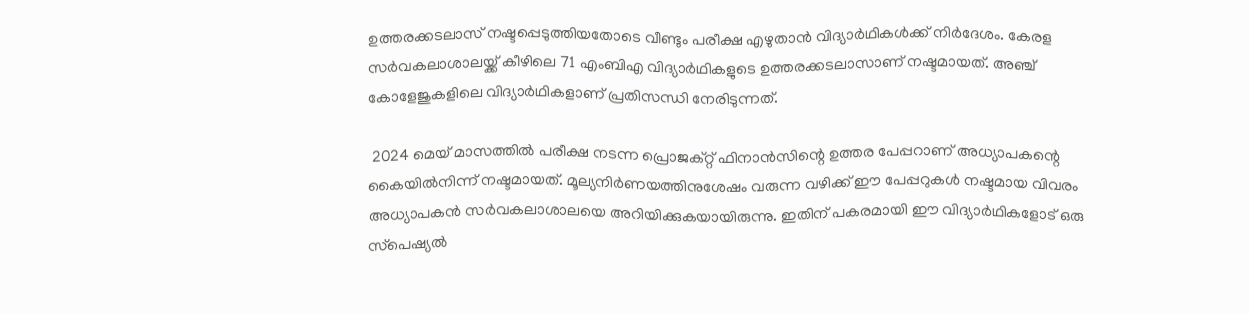ഉത്തരക്കടലാസ് നഷ്ടപ്പെടുത്തിയതോടെ വീണ്ടും പരീക്ഷ എഴുതാന്‍ വിദ്യാര്‍ഥികള്‍ക്ക് നിര്‍ദേശം. കേരള സര്‍വകലാശാലയ്ക്ക് കീഴിലെ 71 എംബിഎ വിദ്യാര്‍ഥികളുടെ ഉത്തരക്കടലാസാണ് നഷ്ടമായത്. അഞ്ച് കോളേജുകളിലെ വിദ്യാര്‍ഥികളാണ് പ്രതിസന്ധി നേരിടുന്നത്.

 2024 മെയ് മാസത്തില്‍ പരീക്ഷ നടന്ന പ്രൊജക്റ്റ് ഫിനാന്‍സിന്റെ ഉത്തര പേപ്പറാണ് അധ്യാപകന്റെ കൈയില്‍നിന്ന് നഷ്ടമായത്. മൂല്യനിര്‍ണയത്തിനുശേഷം വരുന്ന വഴിക്ക് ഈ പേപ്പറുകള്‍ നഷ്ടമായ വിവരം അധ്യാപകന്‍ സര്‍വകലാശാലയെ അറിയിക്കുകയായിരുന്നു. ഇതിന് പകരമായി ഈ വിദ്യാര്‍ഥികളോട് ഒരു സ്‌പെഷ്യല്‍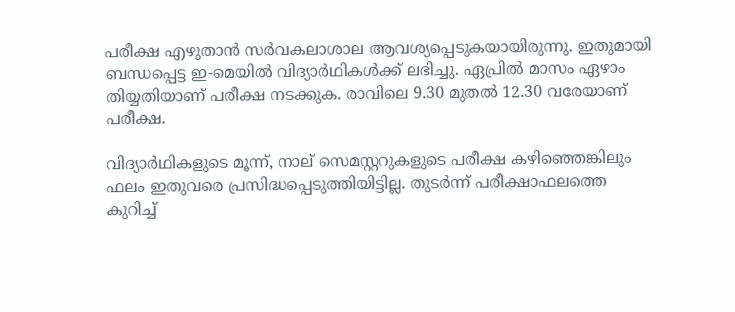പരീക്ഷ എഴുതാന്‍ സര്‍വകലാശാല ആവശ്യപ്പെടുകയായിരുന്നു. ഇതുമായി ബന്ധപ്പെട്ട ഇ-മെയില്‍ വിദ്യാര്‍ഥികള്‍ക്ക് ലഭിച്ചു. ഏപ്രില്‍ മാസം ഏഴാം തിയ്യതിയാണ് പരീക്ഷ നടക്കുക. രാവിലെ 9.30 മുതല്‍ 12.30 വരേയാണ് പരീക്ഷ.

വിദ്യാര്‍ഥികളുടെ മൂന്ന്, നാല് സെമസ്റ്ററുകളുടെ പരീക്ഷ കഴിഞ്ഞെങ്കിലും ഫലം ഇതുവരെ പ്രസിദ്ധപ്പെടുത്തിയിട്ടില്ല. തുടര്‍ന്ന് പരീക്ഷാഫലത്തെ കുറിച്ച്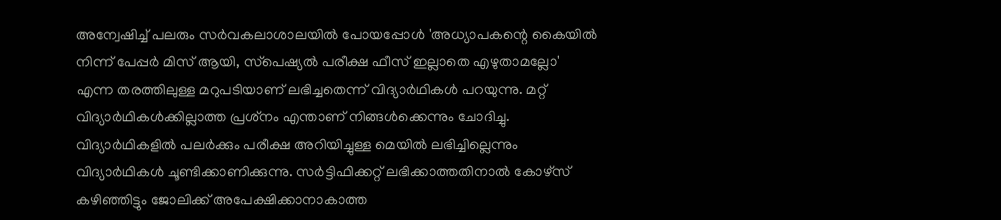അന്വേഷിച്ച് പലരും സര്‍വകലാശാലയില്‍ പോയപ്പോള്‍ 'അധ്യാപകന്റെ കൈയില്‍ നിന്ന് പേപ്പര്‍ മിസ് ആയി, സ്‌പെഷ്യല്‍ പരീക്ഷ ഫീസ് ഇല്ലാതെ എഴുതാമല്ലോ' എന്ന തരത്തിലുള്ള മറുപടിയാണ് ലഭിച്ചതെന്ന് വിദ്യാര്‍ഥികള്‍ പറയുന്നു. മറ്റ് വിദ്യാര്‍ഥികള്‍ക്കില്ലാത്ത പ്രശ്‌നം എന്താണ് നിങ്ങള്‍ക്കെന്നും ചോദിച്ചു. വിദ്യാര്‍ഥികളില്‍ പലര്‍ക്കും പരീക്ഷ അറിയിച്ചുള്ള മെയില്‍ ലഭിച്ചില്ലെന്നും വിദ്യാര്‍ഥികള്‍ ചൂണ്ടിക്കാണിക്കുന്നു. സര്‍ട്ടിഫിക്കറ്റ് ലഭിക്കാത്തതിനാല്‍ കോഴ്‌സ് കഴിഞ്ഞിട്ടും ജോലിക്ക് അപേക്ഷിക്കാനാകാത്ത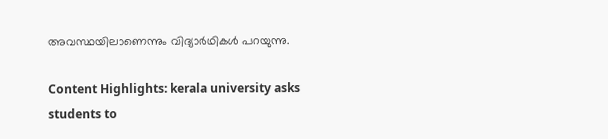അവസ്ഥയിലാണെന്നും വിദ്യാര്‍ഥികള്‍ പറയുന്നു.

Content Highlights: kerala university asks students to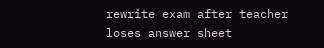rewrite exam after teacher loses answer sheet